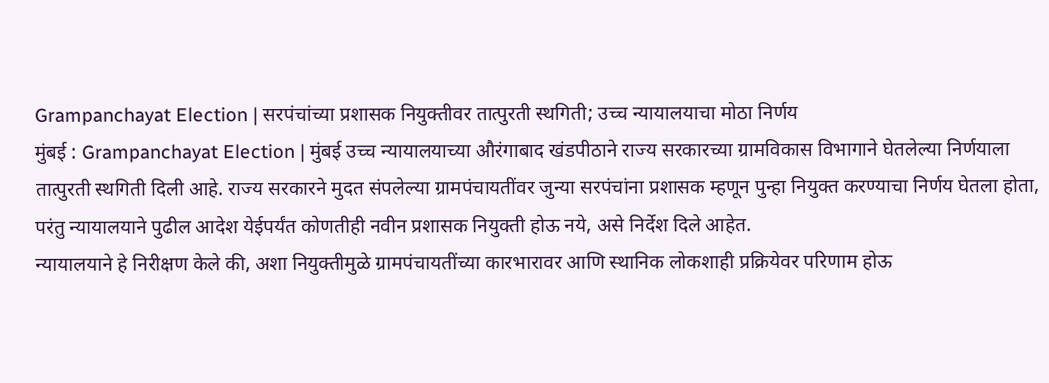Grampanchayat Election | सरपंचांच्या प्रशासक नियुक्तीवर तात्पुरती स्थगिती; उच्च न्यायालयाचा मोठा निर्णय
मुंबई : Grampanchayat Election | मुंबई उच्च न्यायालयाच्या औरंगाबाद खंडपीठाने राज्य सरकारच्या ग्रामविकास विभागाने घेतलेल्या निर्णयाला तात्पुरती स्थगिती दिली आहे. राज्य सरकारने मुदत संपलेल्या ग्रामपंचायतींवर जुन्या सरपंचांना प्रशासक म्हणून पुन्हा नियुक्त करण्याचा निर्णय घेतला होता, परंतु न्यायालयाने पुढील आदेश येईपर्यंत कोणतीही नवीन प्रशासक नियुक्ती होऊ नये, असे निर्देश दिले आहेत.
न्यायालयाने हे निरीक्षण केले की, अशा नियुक्तीमुळे ग्रामपंचायतींच्या कारभारावर आणि स्थानिक लोकशाही प्रक्रियेवर परिणाम होऊ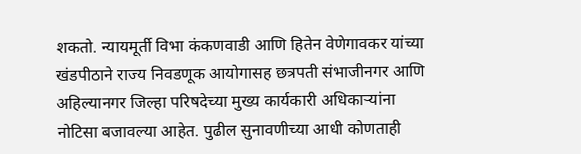शकतो. न्यायमूर्ती विभा कंकणवाडी आणि हितेन वेणेगावकर यांच्या खंडपीठाने राज्य निवडणूक आयोगासह छत्रपती संभाजीनगर आणि अहिल्यानगर जिल्हा परिषदेच्या मुख्य कार्यकारी अधिकाऱ्यांना नोटिसा बजावल्या आहेत. पुढील सुनावणीच्या आधी कोणताही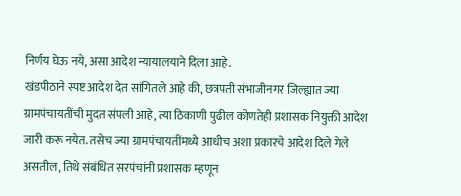निर्णय घेऊ नये, असा आदेश न्यायालयाने दिला आहे.
खंडपीठाने स्पष्ट आदेश देत सांगितले आहे की, छत्रपती संभाजीनगर जिल्ह्यात ज्या ग्रामपंचायतींची मुदत संपली आहे, त्या ठिकाणी पुढील कोणतेही प्रशासक नियुक्ती आदेश जारी करू नयेत. तसेच ज्या ग्रामपंचायतींमध्ये आधीच अशा प्रकारचे आदेश दिले गेले असतील, तिथे संबंधित सरपंचांनी प्रशासक म्हणून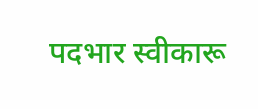पदभार स्वीकारू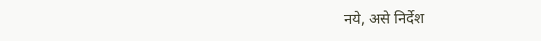नये, असे निर्देश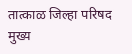तात्काळ जिल्हा परिषद मुख्य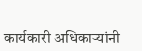कार्यकारी अधिकाऱ्यांनी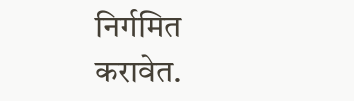निर्गमित करावेत.